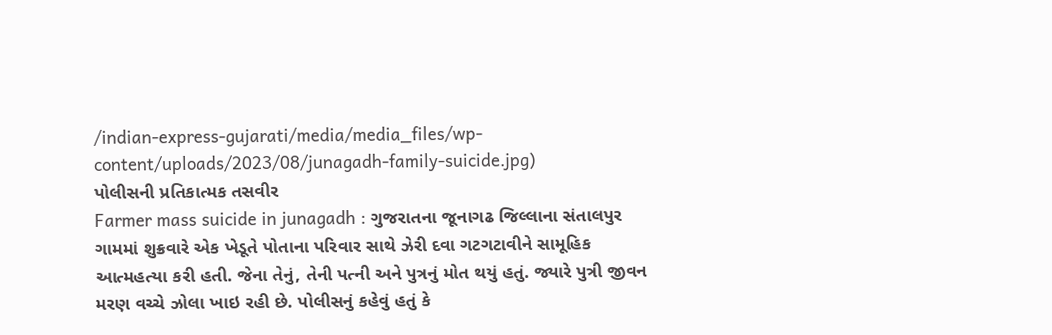/indian-express-gujarati/media/media_files/wp-content/uploads/2023/08/junagadh-family-suicide.jpg)
પોલીસની પ્રતિકાત્મક તસવીર
Farmer mass suicide in junagadh : ગુજરાતના જૂનાગઢ જિલ્લાના સંતાલપુર ગામમાં શુક્રવારે એક ખેડૂતે પોતાના પરિવાર સાથે ઝેરી દવા ગટગટાવીને સામૂહિક આત્મહત્યા કરી હતી. જેના તેનું, તેની પત્ની અને પુત્રનું મોત થયું હતું. જ્યારે પુત્રી જીવન મરણ વચ્ચે ઝોલા ખાઇ રહી છે. પોલીસનું કહેવું હતું કે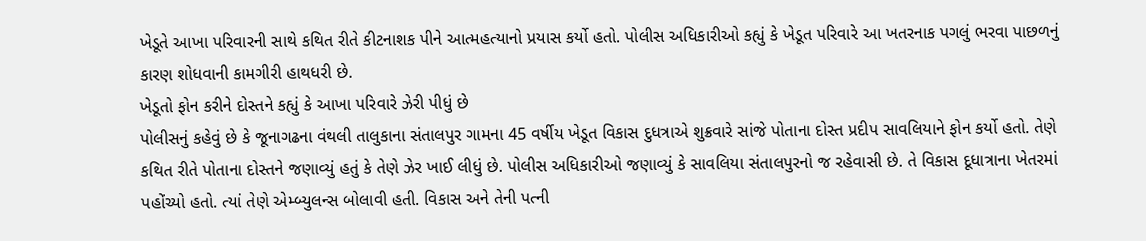ખેડૂતે આખા પરિવારની સાથે કથિત રીતે કીટનાશક પીને આત્મહત્યાનો પ્રયાસ કર્યો હતો. પોલીસ અધિકારીઓ કહ્યું કે ખેડૂત પરિવારે આ ખતરનાક પગલું ભરવા પાછળનું કારણ શોધવાની કામગીરી હાથધરી છે.
ખેડૂતો ફોન કરીને દોસ્તને કહ્યું કે આખા પરિવારે ઝેરી પીધું છે
પોલીસનું કહેવું છે કે જૂનાગઢના વંથલી તાલુકાના સંતાલપુર ગામના 45 વર્ષીય ખેડૂત વિકાસ દુધત્રાએ શુક્રવારે સાંજે પોતાના દોસ્ત પ્રદીપ સાવલિયાને ફોન કર્યો હતો. તેણે કથિત રીતે પોતાના દોસ્તને જણાવ્યું હતું કે તેણે ઝેર ખાઈ લીધું છે. પોલીસ અધિકારીઓ જણાવ્યું કે સાવલિયા સંતાલપુરનો જ રહેવાસી છે. તે વિકાસ દૂધાત્રાના ખેતરમાં પહોંચ્યો હતો. ત્યાં તેણે એમ્બ્યુલન્સ બોલાવી હતી. વિકાસ અને તેની પત્ની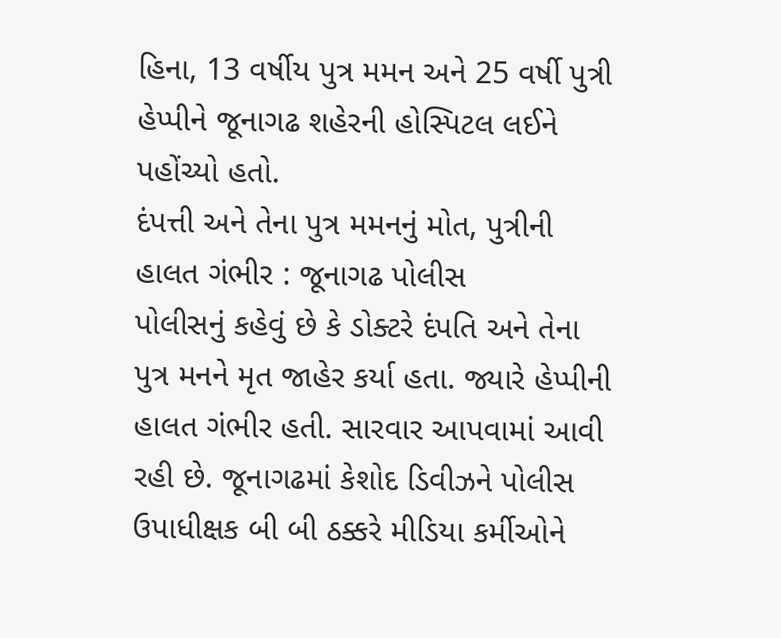હિના, 13 વર્ષીય પુત્ર મમન અને 25 વર્ષી પુત્રી હેપ્પીને જૂનાગઢ શહેરની હોસ્પિટલ લઈને પહોંચ્યો હતો.
દંપત્તી અને તેના પુત્ર મમનનું મોત, પુત્રીની હાલત ગંભીર : જૂનાગઢ પોલીસ
પોલીસનું કહેવું છે કે ડોક્ટરે દંપતિ અને તેના પુત્ર મનને મૃત જાહેર કર્યા હતા. જ્યારે હેપ્પીની હાલત ગંભીર હતી. સારવાર આપવામાં આવી રહી છે. જૂનાગઢમાં કેશોદ ડિવીઝને પોલીસ ઉપાધીક્ષક બી બી ઠક્કરે મીડિયા કર્મીઓને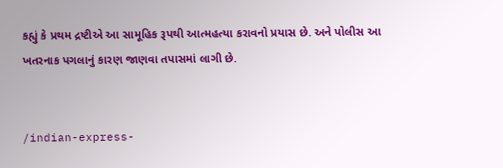કહ્યું કે પ્રથમ દ્રષ્ટીએ આ સામૂહિક રૂપથી આત્મહત્યા કરાવનો પ્રયાસ છે. અને પોલીસ આ ખતરનાક પગલાનું કારણ જાણવા તપાસમાં લાગી છે.


/indian-express-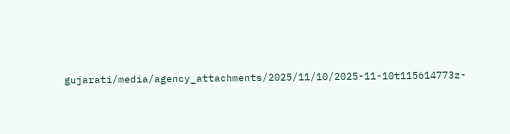gujarati/media/agency_attachments/2025/11/10/2025-11-10t115614773z-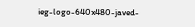ieg-logo-640x480-javed-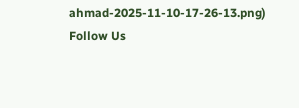ahmad-2025-11-10-17-26-13.png)
Follow Us